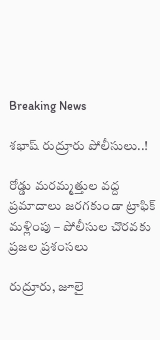Breaking News

శభాష్ రుద్రూరు పోలీసులు..!

రోడ్డు మరమ్మత్తుల వద్ద ప్రమాదాలు జరగకుండా ట్రాఫిక్ మళ్లింపు – పోలీసుల చొరవకు ప్రజల ప్రశంసలు

రుద్రూరు, జూలై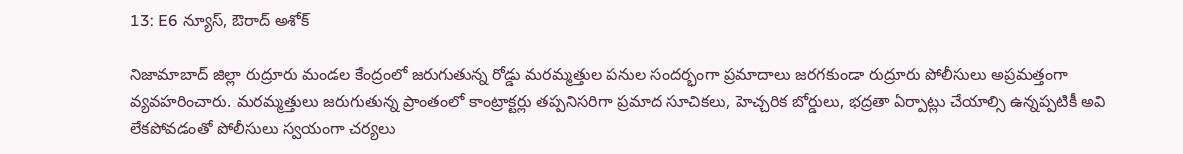13: E6 న్యూస్, ఔరాద్ అశోక్

నిజామాబాద్ జిల్లా రుద్రూరు మండల కేంద్రంలో జరుగుతున్న రోడ్డు మరమ్మత్తుల పనుల సందర్భంగా ప్రమాదాలు జరగకుండా రుద్రూరు పోలీసులు అప్రమత్తంగా వ్యవహరించారు. మరమ్మత్తులు జరుగుతున్న ప్రాంతంలో కాంట్రాక్టర్లు తప్పనిసరిగా ప్రమాద సూచికలు, హెచ్చరిక బోర్డులు, భద్రతా ఏర్పాట్లు చేయాల్సి ఉన్నప్పటికీ అవి లేకపోవడంతో పోలీసులు స్వయంగా చర్యలు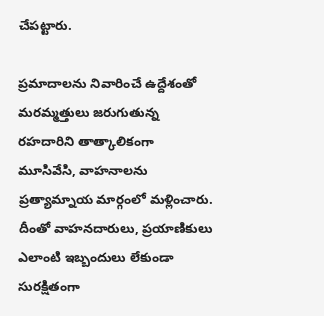చేపట్టారు.

ప్రమాదాలను నివారించే ఉద్దేశంతో మరమ్మత్తులు జరుగుతున్న రహదారిని తాత్కాలికంగా మూసివేసి, వాహనాలను ప్రత్యామ్నాయ మార్గంలో మళ్లించారు. దీంతో వాహనదారులు, ప్రయాణికులు ఎలాంటి ఇబ్బందులు లేకుండా సురక్షితంగా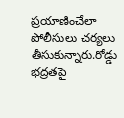ప్రయాణించేలా పోలీసులు చర్యలు తీసుకున్నారు.రోడ్డు భద్రతపై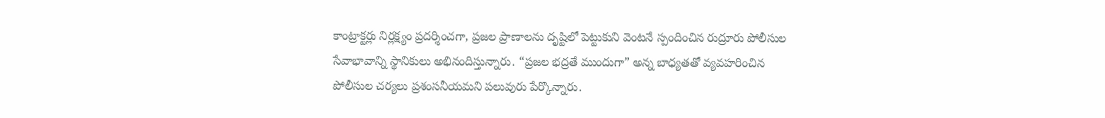కాంట్రాక్టర్లు నిర్లక్ష్యం ప్రదర్శించగా, ప్రజల ప్రాణాలను దృష్టిలో పెట్టుకుని వెంటనే స్పందించిన రుద్రూరు పోలీసుల సేవాభావాన్ని స్థానికులు అభినందిస్తున్నారు. “ప్రజల భద్రతే ముందుగా” అన్న బాధ్యతతో వ్యవహరించిన పోలీసుల చర్యలు ప్రశంసనీయమని పలువురు పేర్కొన్నారు.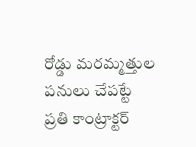రోడ్డు మరమ్మత్తుల పనులు చేపట్టే ప్రతి కాంట్రాక్టర్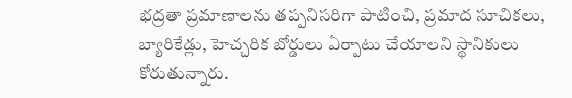భద్రతా ప్రమాణాలను తప్పనిసరిగా పాటించి, ప్రమాద సూచికలు, బ్యారికేడ్లు, హెచ్చరిక బోర్డులు ఏర్పాటు చేయాలని స్థానికులు కోరుతున్నారు.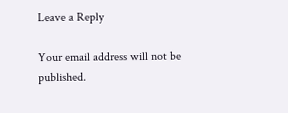Leave a Reply

Your email address will not be published.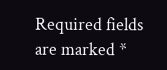Required fields are marked *